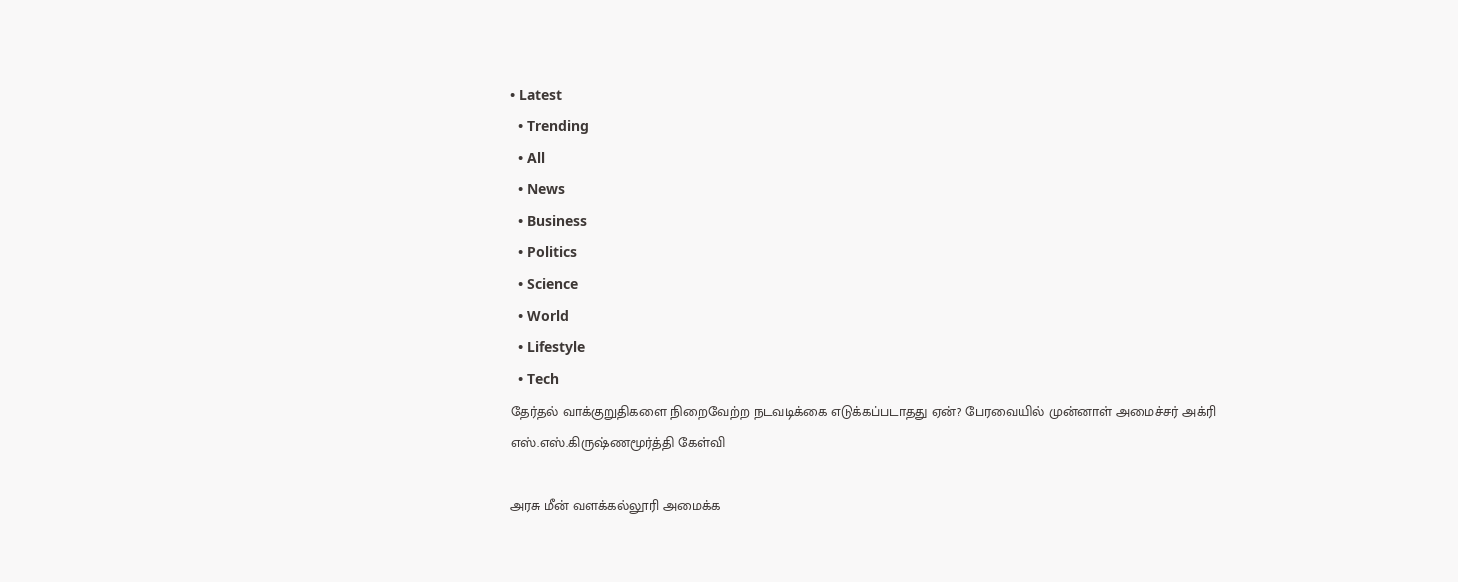• Latest
  • Trending
  • All
  • News
  • Business
  • Politics
  • Science
  • World
  • Lifestyle
  • Tech
தேர்தல் வாக்குறுதிகளை நிறைவேற்ற நடவடிக்கை எடுக்கப்படாதது ஏன்? பேரவையில் முன்னாள் அமைச்சர் அக்ரி எஸ்.எஸ்.கிருஷ்ணமூர்த்தி கேள்வி

அரசு மீன் வளக்கல்லூரி அமைக்க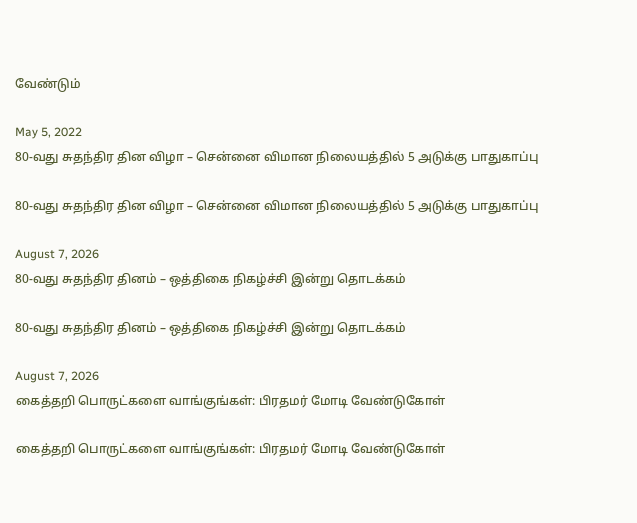வேண்டும்

May 5, 2022
80-வது சுதந்திர தின விழா – சென்னை விமான நிலையத்தில் 5 அடுக்கு பாதுகாப்பு

80-வது சுதந்திர தின விழா – சென்னை விமான நிலையத்தில் 5 அடுக்கு பாதுகாப்பு

August 7, 2026
80-வது சுதந்திர தினம் – ஒத்திகை நிகழ்ச்சி இன்று தொடக்கம்

80-வது சுதந்திர தினம் – ஒத்திகை நிகழ்ச்சி இன்று தொடக்கம்

August 7, 2026
கைத்தறி பொருட்களை வாங்குங்கள்: பிரதமர் மோடி வேண்டுகோள்

கைத்தறி பொருட்களை வாங்குங்கள்: பிரதமர் மோடி வேண்டுகோள்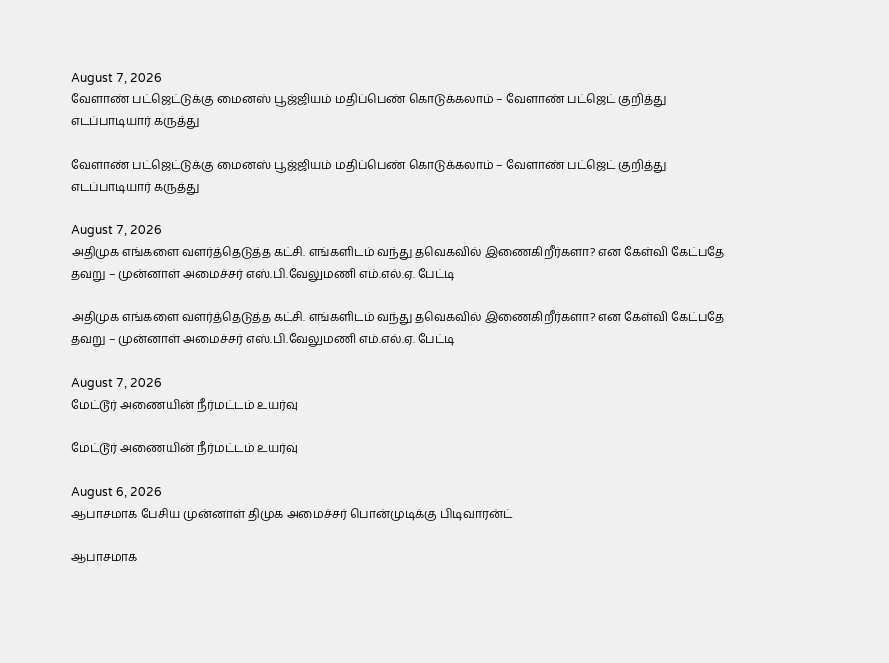August 7, 2026
வேளாண் பட்ஜெட்டுக்கு மைனஸ் பூஜ்ஜியம் மதிப்பெண் கொடுக்கலாம் – வேளாண் பட்ஜெட் குறித்து எடப்பாடியார் கருத்து

வேளாண் பட்ஜெட்டுக்கு மைனஸ் பூஜ்ஜியம் மதிப்பெண் கொடுக்கலாம் – வேளாண் பட்ஜெட் குறித்து எடப்பாடியார் கருத்து

August 7, 2026
அதிமுக எங்களை வளர்த்தெடுத்த கட்சி. எங்களிடம் வந்து தவெகவில் இணைகிறீர்களா? என கேள்வி கேட்பதே தவறு – முன்னாள் அமைச்சர் எஸ்.பி.வேலுமணி எம்.எல்.ஏ. பேட்டி

அதிமுக எங்களை வளர்த்தெடுத்த கட்சி. எங்களிடம் வந்து தவெகவில் இணைகிறீர்களா? என கேள்வி கேட்பதே தவறு – முன்னாள் அமைச்சர் எஸ்.பி.வேலுமணி எம்.எல்.ஏ. பேட்டி

August 7, 2026
மேட்டூர் அணையின் நீர்மட்டம் உயர்வு

மேட்டூர் அணையின் நீர்மட்டம் உயர்வு

August 6, 2026
ஆபாசமாக பேசிய முன்னாள் திமுக அமைச்சர் பொன்முடிக்கு பிடிவாரன்ட்

ஆபாசமாக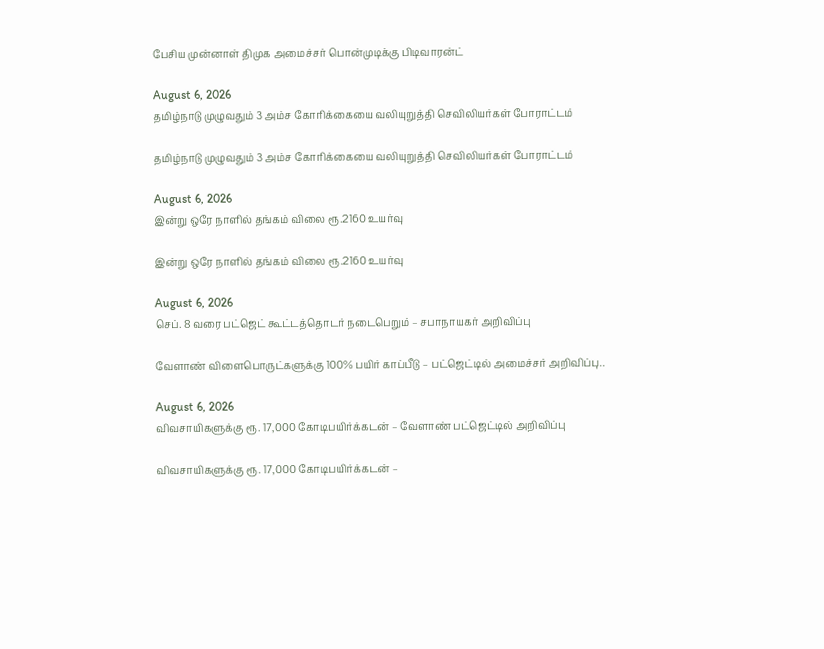பேசிய முன்னாள் திமுக அமைச்சர் பொன்முடிக்கு பிடிவாரன்ட்

August 6, 2026
தமிழ்நாடு முழுவதும் 3 அம்ச கோரிக்கையை வலியுறுத்தி செவிலியர்கள் போராட்டம்

தமிழ்நாடு முழுவதும் 3 அம்ச கோரிக்கையை வலியுறுத்தி செவிலியர்கள் போராட்டம்

August 6, 2026
இன்று ஒரே நாளில் தங்கம் விலை ரூ.2160 உயர்வு

இன்று ஒரே நாளில் தங்கம் விலை ரூ.2160 உயர்வு

August 6, 2026
செப். 8 வரை பட்ஜெட் கூட்டத்தொடர் நடைபெறும் – சபாநாயகர் அறிவிப்பு

வேளாண் விளைபொருட்களுக்கு 100% பயிர் காப்பீடு – பட்ஜெட்டில் அமைச்சர் அறிவிப்பு..

August 6, 2026
விவசாயிகளுக்கு ரூ. 17,000 கோடிபயிர்க்கடன் – வேளாண் பட்ஜெட்டில் அறிவிப்பு

விவசாயிகளுக்கு ரூ. 17,000 கோடிபயிர்க்கடன் –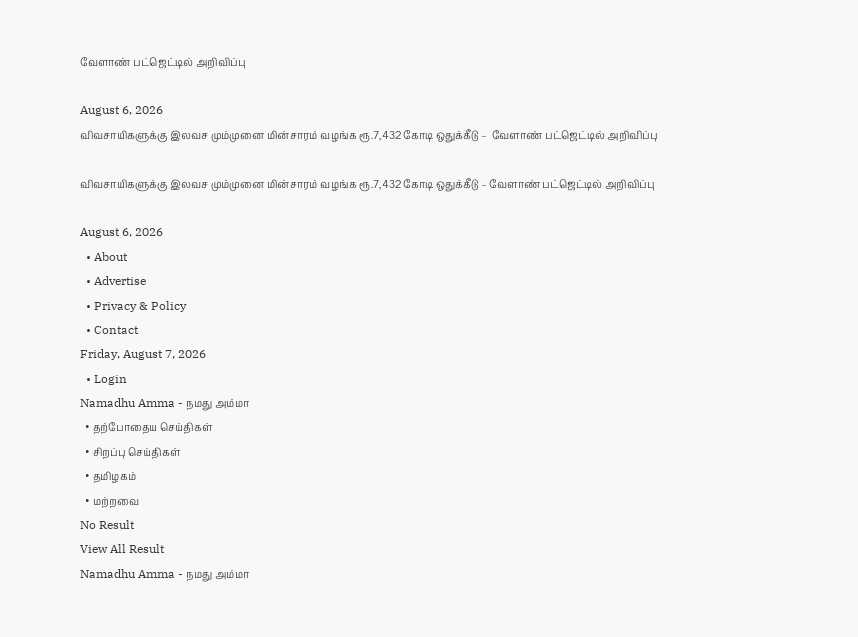வேளாண் பட்ஜெட்டில் அறிவிப்பு

August 6, 2026
விவசாயிகளுக்கு இலவச மும்முனை மின்சாரம் வழங்க ரூ.7,432 கோடி ஒதுக்கீடு –  வேளாண் பட்ஜெட்டில் அறிவிப்பு

விவசாயிகளுக்கு இலவச மும்முனை மின்சாரம் வழங்க ரூ.7,432 கோடி ஒதுக்கீடு – வேளாண் பட்ஜெட்டில் அறிவிப்பு

August 6, 2026
  • About
  • Advertise
  • Privacy & Policy
  • Contact
Friday, August 7, 2026
  • Login
Namadhu Amma - நமது அம்மா
  • தற்போதைய செய்திகள்
  • சிறப்பு செய்திகள்
  • தமிழகம்
  • மற்றவை
No Result
View All Result
Namadhu Amma - நமது அம்மா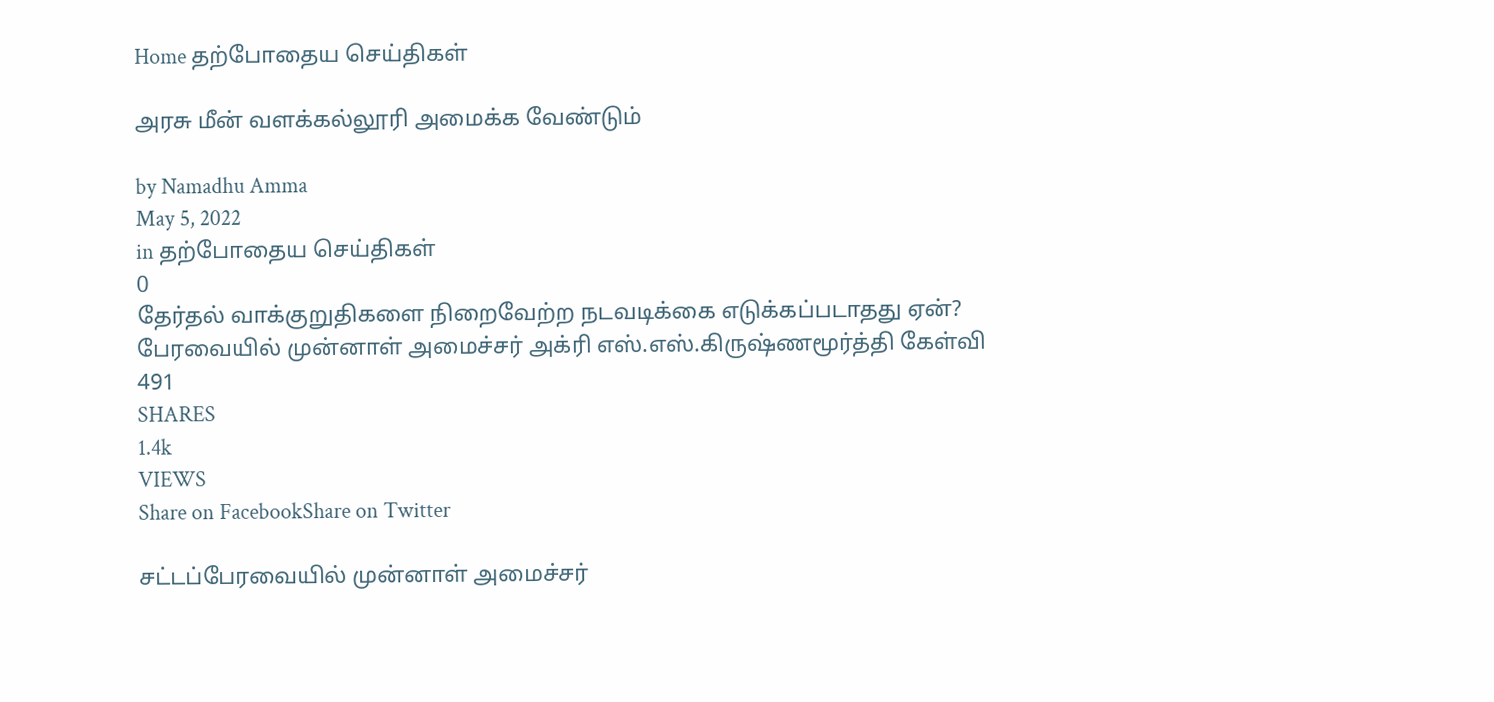Home தற்போதைய செய்திகள்

அரசு மீன் வளக்கல்லூரி அமைக்க வேண்டும்

by Namadhu Amma
May 5, 2022
in தற்போதைய செய்திகள்
0
தேர்தல் வாக்குறுதிகளை நிறைவேற்ற நடவடிக்கை எடுக்கப்படாதது ஏன்? பேரவையில் முன்னாள் அமைச்சர் அக்ரி எஸ்.எஸ்.கிருஷ்ணமூர்த்தி கேள்வி
491
SHARES
1.4k
VIEWS
Share on FacebookShare on Twitter

சட்டப்பேரவையில் முன்னாள் அமைச்சர்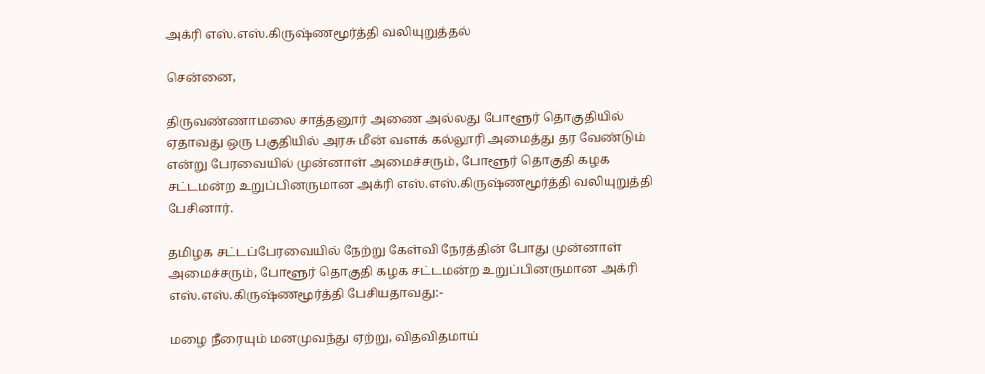அக்ரி எஸ்.எஸ்.கிருஷ்ணமூர்த்தி வலியுறுத்தல்

சென்னை,

திருவண்ணாமலை சாத்தனூர் அணை அல்லது போளூர் தொகுதியில் ஏதாவது ஒரு பகுதியில் அரசு மீன் வளக் கல்லூரி அமைத்து தர வேண்டும் என்று பேரவையில் முன்னாள் அமைச்சரும், போளூர் தொகுதி கழக சட்டமன்ற உறுப்பினருமான அக்ரி எஸ்.எஸ்.கிருஷ்ணமூர்த்தி வலியுறுத்தி பேசினார்.

தமிழக சட்டப்பேரவையில் நேற்று கேள்வி நேரத்தின் போது முன்னாள் அமைச்சரும், போளூர் தொகுதி கழக சட்டமன்ற உறுப்பினருமான அக்ரி எஸ்.எஸ்.கிருஷ்ணமூர்த்தி பேசியதாவது:-

மழை நீரையும் மனமுவந்து ஏற்று, விதவிதமாய்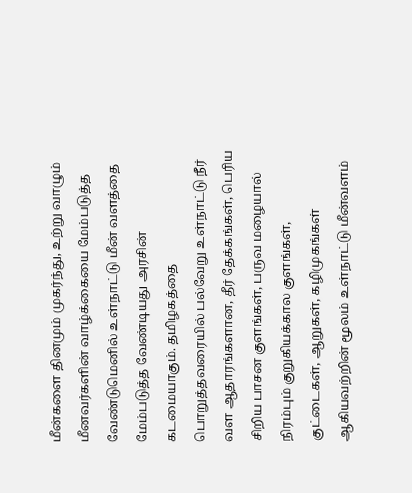மீன்களை தினமும் முகர்ந்து, உற்று வாழும் மீனவர்களின் வாழ்க்கையை மேம்படுத்த வேண்டுமெனில் உள்நாட்டு மீன் வளத்தை மேம்படுத்த வேண்டியது அரசின் கடமையாகும். தமிழகத்தை பொறுத்தவரையில் பல்வேறு உள்நாட்டு நீர் வள ஆதாரங்களான, தீர் தேக்கங்கள், பெரிய சிறிய பாசன குளங்கள், பருவ மழையால் நிரம்பும் குறுகியக்கால குளங்கள், குட்டைகள், ஆறுகள், கழிமுகங்கள் ஆகியவற்றின் மூலம் உள்நாட்டு மீன்வளம்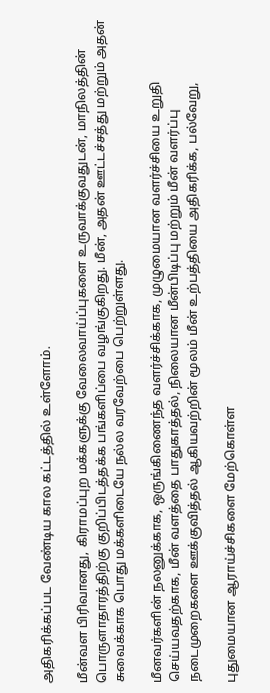அதிகரிக்கப்பட வேண்டிய கால கட்டத்தில் உள்ளோம்.

மீன்வள பிரிவானது, கிராமப்புற மக்களுக்கு வேலைவாய்ப்புகளை உருவாக்குவதுடன், மாநிலத்தின் பொருளாதாரத்திற்கு குறிப்பிடத்தக்க பங்களிப்பை வழங்குகிறது. மீன், அதன் ஊட்டச்சத்து மற்றும் அதன் சுவைக்காக பொது மக்களிடையே நல்ல வரவேற்பை பெற்றுள்ளது.

மீனவர்களின் நலனுக்காக, ஒருங்கிணைந்த வளர்ச்சிக்காக, முழுமையான வளர்ச்சியை உறுதி செய்யவதற்காக, மீன் வளத்தை பாதுகாத்தல், நிலையான மீன்பிடிப்பு மற்றும் மீன் வளர்ப்பு நடைமுறைகளை ஊக்குவித்தல் ஆகியவற்றின் மூலம் மீன் உற்பத்தியை அதிகரிக்க, பல்வேறு,

புதுமையான ஆராய்ச்சிகளை மேற்கொள்ள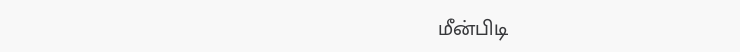மீன்பிடி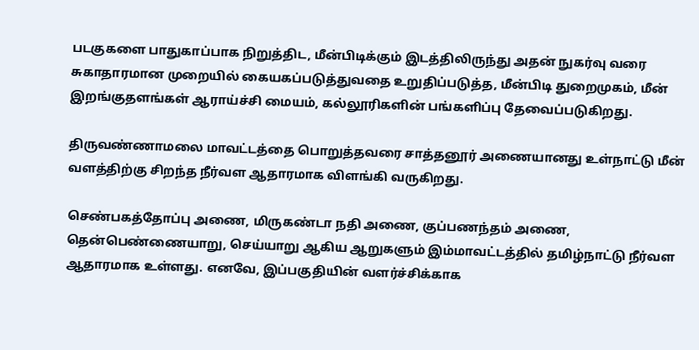படகுகளை பாதுகாப்பாக நிறுத்திட, மீன்பிடிக்கும் இடத்திலிருந்து அதன் நுகர்வு வரை சுகாதாரமான முறையில் கையகப்படுத்துவதை உறுதிப்படுத்த, மீன்பிடி துறைமுகம், மீன் இறங்குதளங்கள் ஆராய்ச்சி மையம், கல்லூரிகளின் பங்களிப்பு தேவைப்படுகிறது.

திருவண்ணாமலை மாவட்டத்தை பொறுத்தவரை சாத்தனூர் அணையானது உள்நாட்டு மீன் வளத்திற்கு சிறந்த நீர்வள ஆதாரமாக விளங்கி வருகிறது.

செண்பகத்தோப்பு அணை, மிருகண்டா நதி அணை, குப்பணந்தம் அணை, தென்பெண்ணையாறு, செய்யாறு ஆகிய ஆறுகளும் இம்மாவட்டத்தில் தமிழ்நாட்டு நீர்வள ஆதாரமாக உள்ளது. எனவே, இப்பகுதியின் வளர்ச்சிக்காக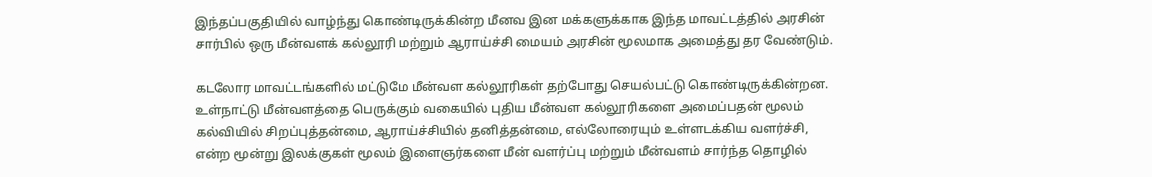இந்தப்பகுதியில் வாழ்ந்து கொண்டிருக்கின்ற மீனவ இன மக்களுக்காக இந்த மாவட்டத்தில் அரசின் சார்பில் ஒரு மீன்வளக் கல்லூரி மற்றும் ஆராய்ச்சி மையம் அரசின் மூலமாக அமைத்து தர வேண்டும்.

கடலோர மாவட்டங்களில் மட்டுமே மீன்வள கல்லூரிகள் தற்போது செயல்பட்டு கொண்டிருக்கின்றன. உள்நாட்டு மீன்வளத்தை பெருக்கும் வகையில் புதிய மீன்வள கல்லூரிகளை அமைப்பதன் மூலம் கல்வியில் சிறப்புத்தன்மை, ஆராய்ச்சியில் தனித்தன்மை, எல்லோரையும் உள்ளடக்கிய வளர்ச்சி, என்ற மூன்று இலக்குகள் மூலம் இளைஞர்களை மீன் வளர்ப்பு மற்றும் மீன்வளம் சார்ந்த தொழில்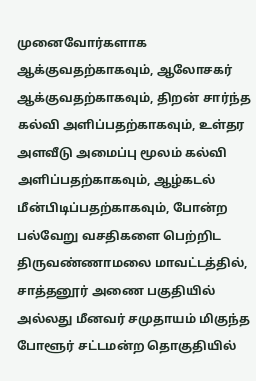முனைவோர்களாக ஆக்குவதற்காகவும், ஆலோசகர் ஆக்குவதற்காகவும், திறன் சார்ந்த கல்வி அளிப்பதற்காகவும், உள்தர அளவீடு அமைப்பு மூலம் கல்வி அளிப்பதற்காகவும், ஆழ்கடல் மீன்பிடிப்பதற்காகவும், போன்ற பல்வேறு வசதிகளை பெற்றிட திருவண்ணாமலை மாவட்டத்தில், சாத்தனூர் அணை பகுதியில் அல்லது மீனவர் சமுதாயம் மிகுந்த போளூர் சட்டமன்ற தொகுதியில்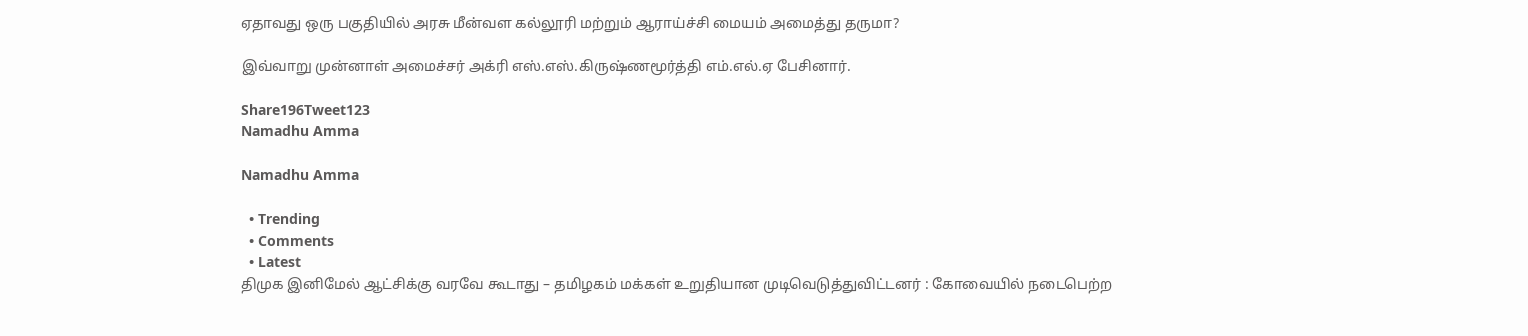ஏதாவது ஒரு பகுதியில் அரசு மீன்வள கல்லூரி மற்றும் ஆராய்ச்சி மையம் அமைத்து தருமா?

இவ்வாறு முன்னாள் அமைச்சர் அக்ரி எஸ்.எஸ்.கிருஷ்ணமூர்த்தி எம்.எல்.ஏ பேசினார்.

Share196Tweet123
Namadhu Amma

Namadhu Amma

  • Trending
  • Comments
  • Latest
திமுக இனிமேல் ஆட்சிக்கு வரவே கூடாது – தமிழகம் மக்கள் உறுதியான முடிவெடுத்துவிட்டனர் : கோவையில் நடைபெற்ற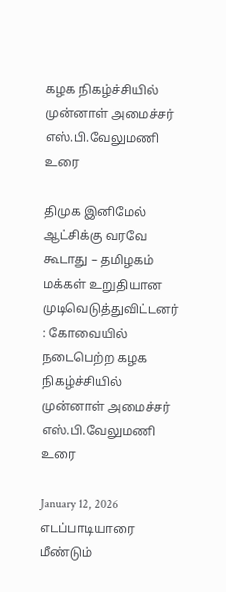கழக நிகழ்ச்சியில் முன்னாள் அமைச்சர் எஸ்.பி.வேலுமணி உரை

திமுக இனிமேல் ஆட்சிக்கு வரவே கூடாது – தமிழகம் மக்கள் உறுதியான முடிவெடுத்துவிட்டனர் : கோவையில் நடைபெற்ற கழக நிகழ்ச்சியில் முன்னாள் அமைச்சர் எஸ்.பி.வேலுமணி உரை

January 12, 2026
எடப்பாடியாரை மீண்டும்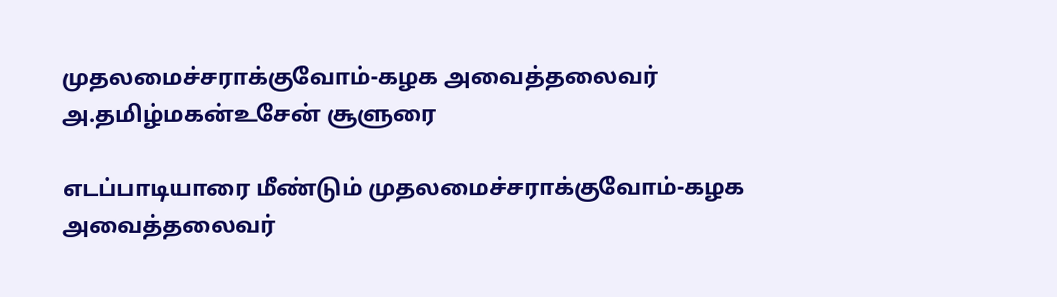முதலமைச்சராக்குவோம்-கழக அவைத்தலைவர் அ.தமிழ்மகன்உசேன் சூளுரை

எடப்பாடியாரை மீண்டும் முதலமைச்சராக்குவோம்-கழக அவைத்தலைவர்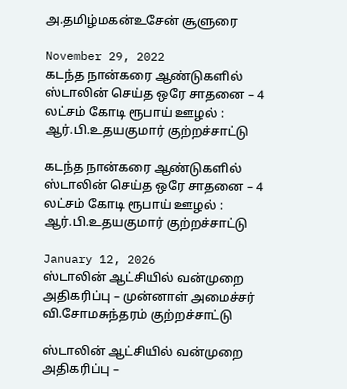அ.தமிழ்மகன்உசேன் சூளுரை

November 29, 2022
கடந்த நான்கரை ஆண்டுகளில் ஸ்டாலின் செய்த ஒரே சாதனை – 4 லட்சம் கோடி ரூபாய் ஊழல் : ஆர்.பி.உதயகுமார் குற்றச்சாட்டு

கடந்த நான்கரை ஆண்டுகளில் ஸ்டாலின் செய்த ஒரே சாதனை – 4 லட்சம் கோடி ரூபாய் ஊழல் : ஆர்.பி.உதயகுமார் குற்றச்சாட்டு

January 12, 2026
ஸ்டாலின் ஆட்சியில் வன்முறை அதிகரிப்பு – முன்னாள் அமைச்சர் வி.சோமசுந்தரம் குற்றச்சாட்டு

ஸ்டாலின் ஆட்சியில் வன்முறை அதிகரிப்பு –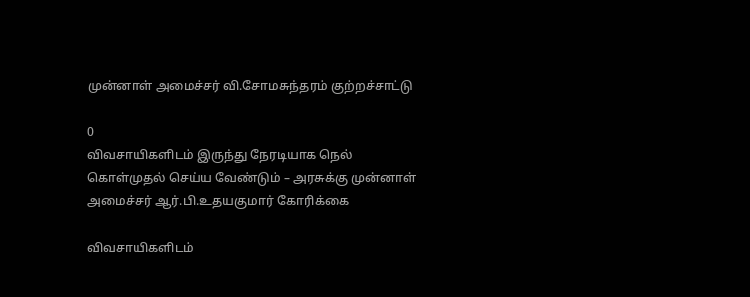முன்னாள் அமைச்சர் வி.சோமசுந்தரம் குற்றச்சாட்டு

0
விவசாயிகளிடம் இருந்து நேரடியாக நெல் கொள்முதல் செய்ய வேண்டும் – அரசுக்கு முன்னாள் அமைச்சர் ஆர்.பி.உதயகுமார் கோரிக்கை

விவசாயிகளிடம்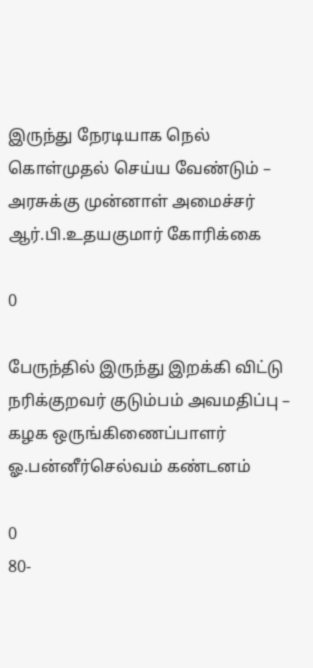இருந்து நேரடியாக நெல் கொள்முதல் செய்ய வேண்டும் – அரசுக்கு முன்னாள் அமைச்சர் ஆர்.பி.உதயகுமார் கோரிக்கை

0

பேருந்தில் இருந்து இறக்கி விட்டு நரிக்குறவர் குடும்பம் அவமதிப்பு – கழக ஒருங்கிணைப்பாளர் ஓ.பன்னீர்செல்வம் கண்டனம்

0
80-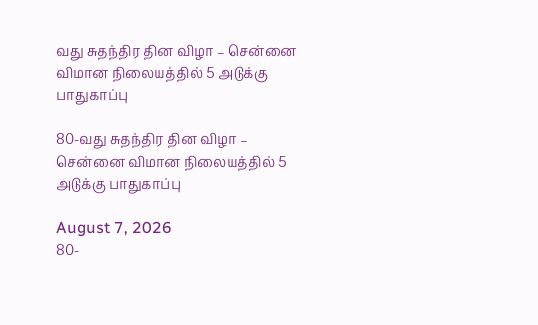வது சுதந்திர தின விழா – சென்னை விமான நிலையத்தில் 5 அடுக்கு பாதுகாப்பு

80-வது சுதந்திர தின விழா – சென்னை விமான நிலையத்தில் 5 அடுக்கு பாதுகாப்பு

August 7, 2026
80-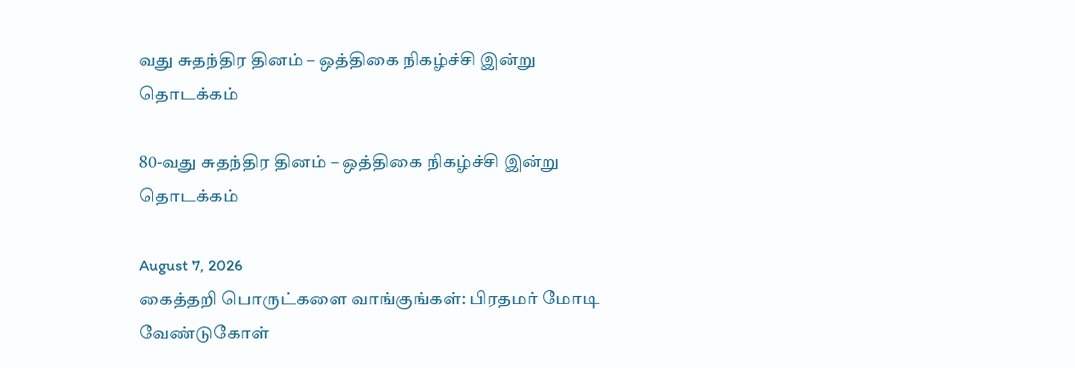வது சுதந்திர தினம் – ஒத்திகை நிகழ்ச்சி இன்று தொடக்கம்

80-வது சுதந்திர தினம் – ஒத்திகை நிகழ்ச்சி இன்று தொடக்கம்

August 7, 2026
கைத்தறி பொருட்களை வாங்குங்கள்: பிரதமர் மோடி வேண்டுகோள்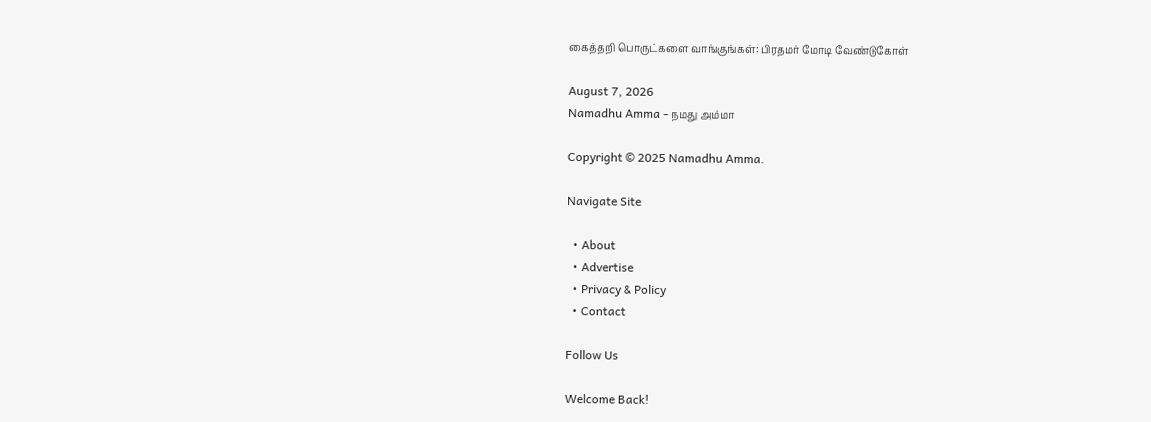கைத்தறி பொருட்களை வாங்குங்கள்: பிரதமர் மோடி வேண்டுகோள்

August 7, 2026
Namadhu Amma - நமது அம்மா

Copyright © 2025 Namadhu Amma.

Navigate Site

  • About
  • Advertise
  • Privacy & Policy
  • Contact

Follow Us

Welcome Back!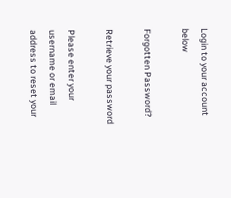Login to your account below

Forgotten Password?

Retrieve your password

Please enter your username or email address to reset your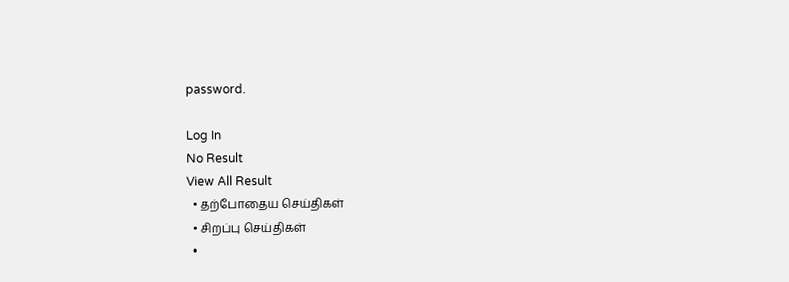password.

Log In
No Result
View All Result
  • தற்போதைய செய்திகள்
  • சிறப்பு செய்திகள்
  •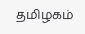தமிழகம்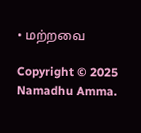• மற்றவை

Copyright © 2025 Namadhu Amma.